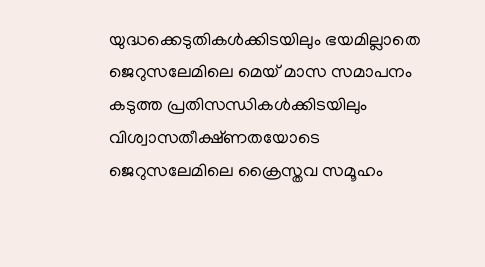യുദ്ധക്കെടുതികൾക്കിടയിലും ഭയമില്ലാതെ ജെറുസലേമിലെ മെയ് മാസ സമാപനം
കടുത്ത പ്രതിസന്ധികൾക്കിടയിലും വിശ്വാസതീക്ഷ്ണതയോടെ ജെറുസലേമിലെ ക്രൈസ്തവ സമൂഹം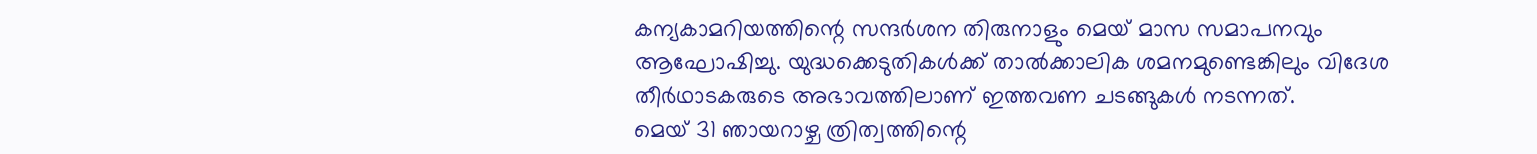കന്യകാമറിയത്തിന്റെ സന്ദർശന തിരുനാളും മെയ് മാസ സമാപനവും ആഘോഷിച്ചു. യുദ്ധക്കെടുതികൾക്ക് താൽക്കാലിക ശമനമുണ്ടെങ്കിലും വിദേശ തീർഥാടകരുടെ അഭാവത്തിലാണ് ഇത്തവണ ചടങ്ങുകൾ നടന്നത്.
മെയ് 31 ഞായറാഴ്ച ത്രിത്വത്തിന്റെ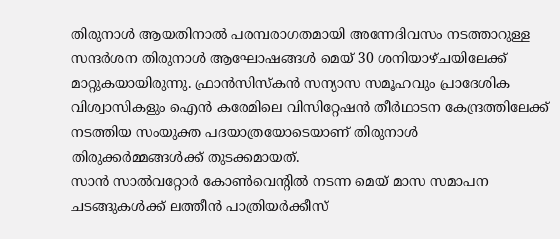തിരുനാൾ ആയതിനാൽ പരമ്പരാഗതമായി അന്നേദിവസം നടത്താറുള്ള സന്ദർശന തിരുനാൾ ആഘോഷങ്ങൾ മെയ് 30 ശനിയാഴ്ചയിലേക്ക് മാറ്റുകയായിരുന്നു. ഫ്രാൻസിസ്കൻ സന്യാസ സമൂഹവും പ്രാദേശിക വിശ്വാസികളും ഐൻ കരേമിലെ വിസിറ്റേഷൻ തീർഥാടന കേന്ദ്രത്തിലേക്ക് നടത്തിയ സംയുക്ത പദയാത്രയോടെയാണ് തിരുനാൾ തിരുക്കർമ്മങ്ങൾക്ക് തുടക്കമായത്.
സാൻ സാൽവറ്റോർ കോൺവെന്റിൽ നടന്ന മെയ് മാസ സമാപന ചടങ്ങുകൾക്ക് ലത്തീൻ പാത്രിയർക്കീസ്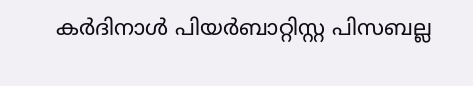കർദിനാൾ പിയർബാറ്റിസ്റ്റ പിസബല്ല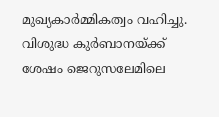മുഖ്യകാർമ്മികത്വം വഹിച്ചു. വിശുദ്ധ കുർബാനയ്ക്ക് ശേഷം ജെറുസലേമിലെ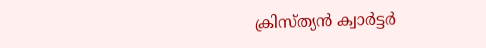ക്രിസ്ത്യൻ ക്വാർട്ടർ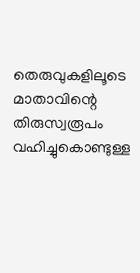തെരുവുകളിലൂടെ മാതാവിന്റെ തിരുസ്വരൂപം വഹിച്ചുകൊണ്ടുള്ള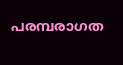പരമ്പരാഗത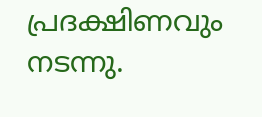പ്രദക്ഷിണവും നടന്നു.